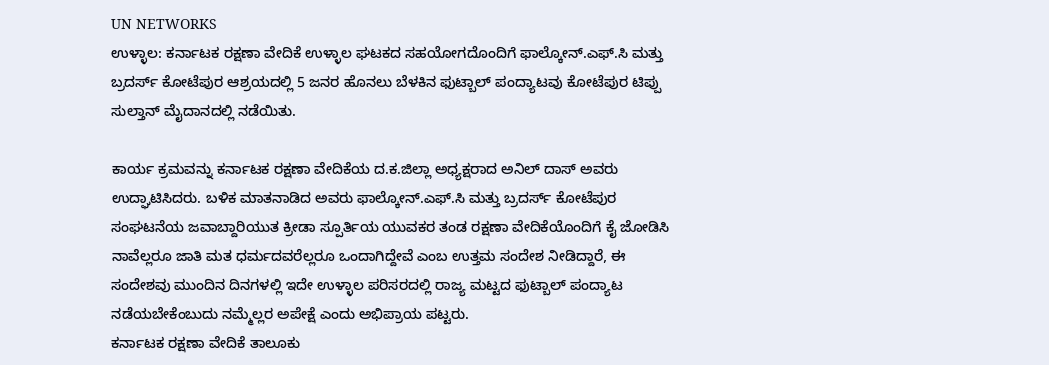UN NETWORKS
ಉಳ್ಳಾಲ: ಕರ್ನಾಟಕ ರಕ್ಷಣಾ ವೇದಿಕೆ ಉಳ್ಳಾಲ ಘಟಕದ ಸಹಯೋಗದೊಂದಿಗೆ ಫಾಲ್ಕೋನ್.ಎಫ್.ಸಿ ಮತ್ತು ಬ್ರದರ್ಸ್ ಕೋಟೆಪುರ ಆಶ್ರಯದಲ್ಲಿ 5 ಜನರ ಹೊನಲು ಬೆಳಕಿನ ಫುಟ್ಬಾಲ್ ಪಂದ್ಯಾಟವು ಕೋಟೆಪುರ ಟಿಪ್ಪು ಸುಲ್ತಾನ್ ಮೈದಾನದಲ್ಲಿ ನಡೆಯಿತು.

ಕಾರ್ಯ ಕ್ರಮವನ್ನು ಕರ್ನಾಟಕ ರಕ್ಷಣಾ ವೇದಿಕೆಯ ದ.ಕ.ಜಿಲ್ಲಾ ಅಧ್ಯಕ್ಷರಾದ ಅನಿಲ್ ದಾಸ್ ಅವರು ಉದ್ಘಾಟಿಸಿದರು. ಬಳಿಕ ಮಾತನಾಡಿದ ಅವರು ಫಾಲ್ಕೋನ್.ಎಫ್.ಸಿ ಮತ್ತು ಬ್ರದರ್ಸ್ ಕೋಟೆಪುರ ಸಂಘಟನೆಯ ಜವಾಬ್ದಾರಿಯುತ ಕ್ರೀಡಾ ಸ್ಪೂರ್ತಿಯ ಯುವಕರ ತಂಡ ರಕ್ಷಣಾ ವೇದಿಕೆಯೊಂದಿಗೆ ಕೈ ಜೋಡಿಸಿ ನಾವೆಲ್ಲರೂ ಜಾತಿ ಮತ ಧರ್ಮದವರೆಲ್ಲರೂ ಒಂದಾಗಿದ್ದೇವೆ ಎಂಬ ಉತ್ತಮ ಸಂದೇಶ ನೀಡಿದ್ದಾರೆ, ಈ ಸಂದೇಶವು ಮುಂದಿನ ದಿನಗಳಲ್ಲಿ ಇದೇ ಉಳ್ಳಾಲ ಪರಿಸರದಲ್ಲಿ ರಾಜ್ಯ ಮಟ್ಟದ ಫುಟ್ಬಾಲ್ ಪಂದ್ಯಾಟ ನಡೆಯಬೇಕೆಂಬುದು ನಮ್ಮೆಲ್ಲರ ಅಪೇಕ್ಷೆ ಎಂದು ಅಭಿಪ್ರಾಯ ಪಟ್ಟರು.
ಕರ್ನಾಟಕ ರಕ್ಷಣಾ ವೇದಿಕೆ ತಾಲೂಕು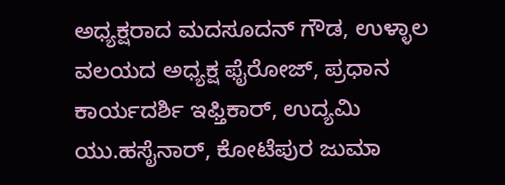ಅಧ್ಯಕ್ಷರಾದ ಮದಸೂದನ್ ಗೌಡ, ಉಳ್ಳಾಲ ವಲಯದ ಅಧ್ಯಕ್ಷ ಫೈರೋಜ್, ಪ್ರಧಾನ ಕಾರ್ಯದರ್ಶಿ ಇಫ್ತಿಕಾರ್, ಉದ್ಯಮಿ ಯು.ಹಸೈನಾರ್, ಕೋಟೆಪುರ ಜುಮಾ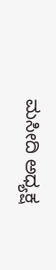ಮಸೀದಿ ಅಧ್ಯಕ್ಷ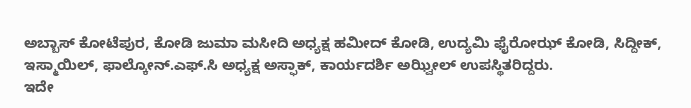ಅಬ್ಬಾಸ್ ಕೋಟೆಪುರ, ಕೋಡಿ ಜುಮಾ ಮಸೀದಿ ಅಧ್ಯಕ್ಷ ಹಮೀದ್ ಕೋಡಿ, ಉದ್ಯಮಿ ಫೈರೋಝ್ ಕೋಡಿ, ಸಿದ್ದೀಕ್, ಇಸ್ಮಾಯಿಲ್, ಫಾಲ್ಕೋನ್.ಎಫ್.ಸಿ ಅಧ್ಯಕ್ಷ ಅಸ್ಫಾಕ್, ಕಾರ್ಯದರ್ಶಿ ಅಝ್ವೀಲ್ ಉಪಸ್ಥಿತರಿದ್ದರು.
ಇದೇ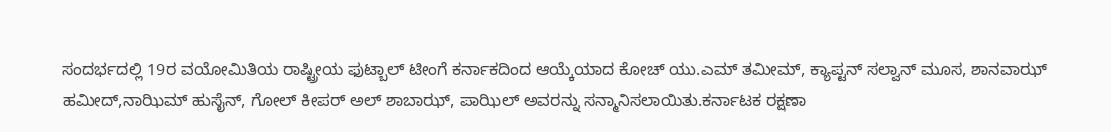ಸಂದರ್ಭದಲ್ಲಿ 19ರ ವಯೋಮಿತಿಯ ರಾಷ್ಟ್ರೀಯ ಫುಟ್ಬಾಲ್ ಟೀಂಗೆ ಕರ್ನಾಕದಿಂದ ಆಯ್ಕೆಯಾದ ಕೋಚ್ ಯು.ಎಮ್ ತಮೀಮ್, ಕ್ಯಾಪ್ಟನ್ ಸಲ್ವಾನ್ ಮೂಸ, ಶಾನವಾಝ್ ಹಮೀದ್,ನಾಝಿಮ್ ಹುಸೈನ್, ಗೋಲ್ ಕೀಪರ್ ಅಲ್ ಶಾಬಾಝ್, ಪಾಝಿಲ್ ಅವರನ್ನು ಸನ್ಮಾನಿಸಲಾಯಿತು.ಕರ್ನಾಟಕ ರಕ್ಷಣಾ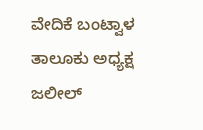ವೇದಿಕೆ ಬಂಟ್ವಾಳ ತಾಲೂಕು ಅಧ್ಯಕ್ಷ ಜಲೀಲ್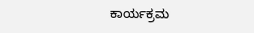ಕಾರ್ಯಕ್ರಮ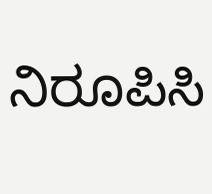ನಿರೂಪಿಸಿ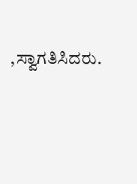,ಸ್ವಾಗತಿಸಿದರು.